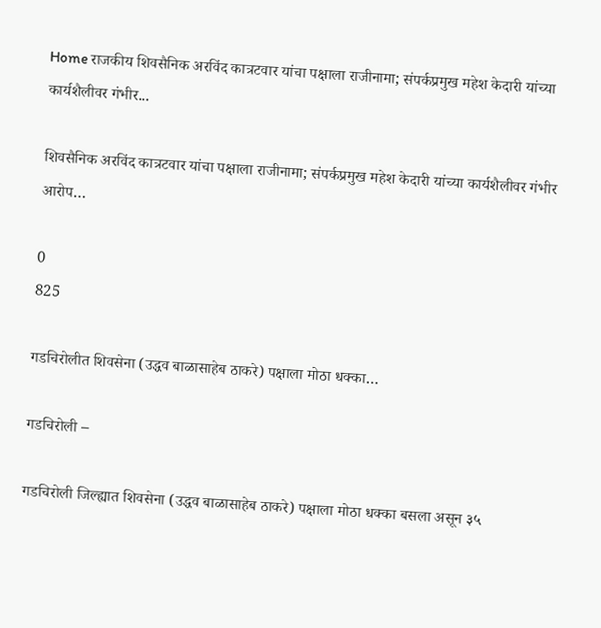Home राजकीय शिवसैनिक अरविंद कात्रटवार यांचा पक्षाला राजीनामा; संपर्कप्रमुख महेश केदारी यांच्या कार्यशैलीवर गंभीर...

शिवसैनिक अरविंद कात्रटवार यांचा पक्षाला राजीनामा; संपर्कप्रमुख महेश केदारी यांच्या कार्यशैलीवर गंभीर आरोप…

0
825

गडचिरोलीत शिवसेना (उद्धव बाळासाहेब ठाकरे) पक्षाला मोठा धक्का…

गडचिरोली –

गडचिरोली जिल्ह्यात शिवसेना (उद्धव बाळासाहेब ठाकरे) पक्षाला मोठा धक्का बसला असून ३५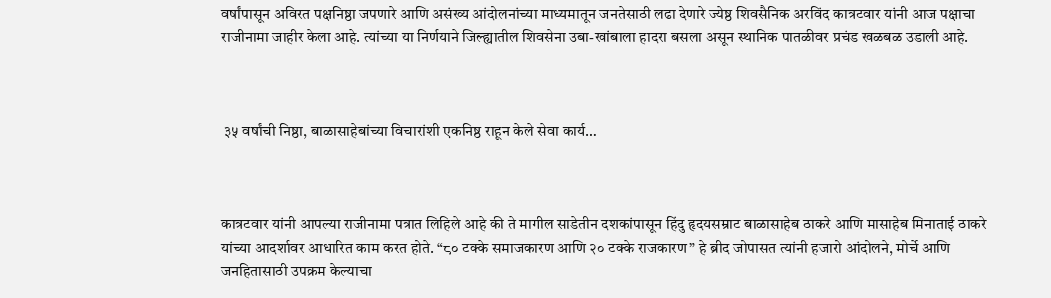वर्षांपासून अविरत पक्षनिष्ठा जपणारे आणि असंख्य आंदोलनांच्या माध्यमातून जनतेसाठी लढा देणारे ज्येष्ठ शिवसैनिक अरविंद कात्रटवार यांनी आज पक्षाचा राजीनामा जाहीर केला आहे. त्यांच्या या निर्णयाने जिल्ह्यातील शिवसेना उबा-खांबाला हादरा बसला असून स्थानिक पातळीवर प्रचंड खळबळ उडाली आहे.



 ३५ वर्षांची निष्ठा, बाळासाहेबांच्या विचारांशी एकनिष्ठ राहून केले सेवा कार्य…



कात्रटवार यांनी आपल्या राजीनामा पत्रात लिहिले आहे की ते मागील साडेतीन दशकांपासून हिंदु हृदयसम्राट बाळासाहेब ठाकरे आणि मासाहेब मिनाताई ठाकरे यांच्या आदर्शावर आधारित काम करत होते. “८० टक्के समाजकारण आणि २० टक्के राजकारण” हे ब्रीद जोपासत त्यांनी हजारो आंदोलने, मोर्चे आणि जनहितासाठी उपक्रम केल्याचा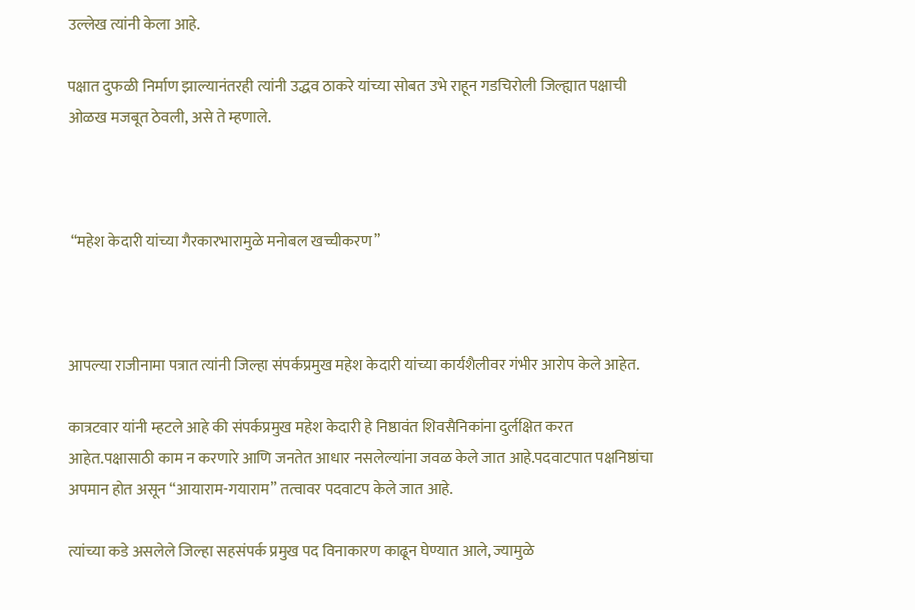उल्लेख त्यांनी केला आहे.

पक्षात दुफळी निर्माण झाल्यानंतरही त्यांनी उद्धव ठाकरे यांच्या सोबत उभे राहून गडचिरोली जिल्ह्यात पक्षाची ओळख मजबूत ठेवली, असे ते म्हणाले.



 “महेश केदारी यांच्या गैरकारभारामुळे मनोबल खच्चीकरण”



आपल्या राजीनामा पत्रात त्यांनी जिल्हा संपर्कप्रमुख महेश केदारी यांच्या कार्यशैलीवर गंभीर आरोप केले आहेत.

कात्रटवार यांनी म्हटले आहे की संपर्कप्रमुख महेश केदारी हे निष्ठावंत शिवसैनिकांना दुर्लक्षित करत आहेत.पक्षासाठी काम न करणारे आणि जनतेत आधार नसलेल्यांना जवळ केले जात आहे.पदवाटपात पक्षनिष्ठांचा अपमान होत असून “आयाराम-गयाराम” तत्वावर पदवाटप केले जात आहे.

त्यांच्या कडे असलेले जिल्हा सहसंपर्क प्रमुख पद विनाकारण काढून घेण्यात आले, ज्यामुळे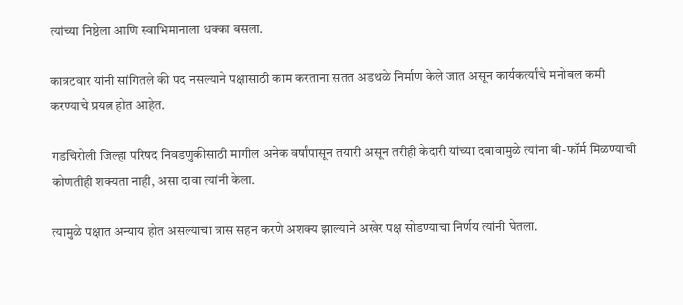त्यांच्या निष्ठेला आणि स्वाभिमानाला धक्का बसला.

कात्रटवार यांनी सांगितले की पद नसल्याने पक्षासाठी काम करताना सतत अडथळे निर्माण केले जात असून कार्यकर्त्यांचे मनोबल कमी करण्याचे प्रयत्न होत आहेत.

गडचिरोली जिल्हा परिषद निवडणुकीसाठी मागील अनेक वर्षांपासून तयारी असून तरीही केदारी यांच्या दबावामुळे त्यांना बी-फॉर्म मिळण्याची कोणतीही शक्यता नाही, असा दावा त्यांनी केला.

त्यामुळे पक्षात अन्याय होत असल्याचा त्रास सहन करणे अशक्य झाल्याने अखेर पक्ष सोडण्याचा निर्णय त्यांनी घेतला.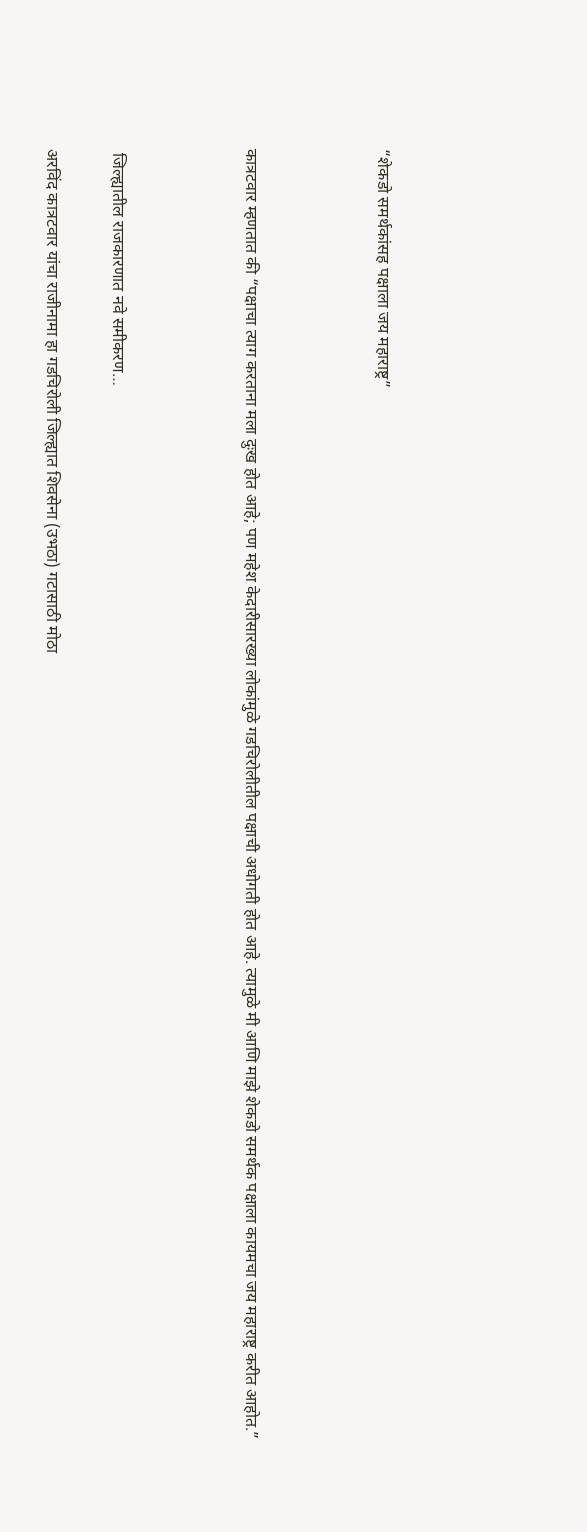“शेकडो समर्थकांसह पक्षाला जय महाराष्ट्र”



कात्रटवार म्हणतात की “पक्षाचा त्याग करताना मला दुःख होत आहे; पण महेश केदारीसारख्या लोकांमुळे गडचिरोलीतील पक्षाची अधोगती होत आहे. त्यामुळे मी आणि माझे शेकडो समर्थक पक्षाला कायमचा जय महाराष्ट्र करीत आहोत.”



 जिल्ह्यातील राजकारणात नवे समीकरण…

अरविंद कात्रटवार यांचा राजीनामा हा गडचिरोली जिल्ह्यात शिवसेना (उभठा) गटासाठी मोठा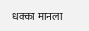धक्का मानला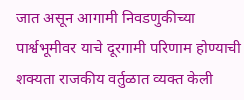जात असून आगामी निवडणुकीच्या पार्श्वभूमीवर याचे दूरगामी परिणाम होण्याची शक्यता राजकीय वर्तुळात व्यक्त केली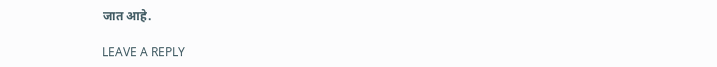जात आहे.

LEAVE A REPLY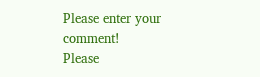Please enter your comment!
Please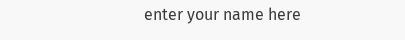enter your name here